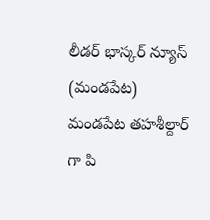లీడర్ భాస్కర్ న్యూస్ (మండపేట) మండపేట తహశీల్దార్ గా పి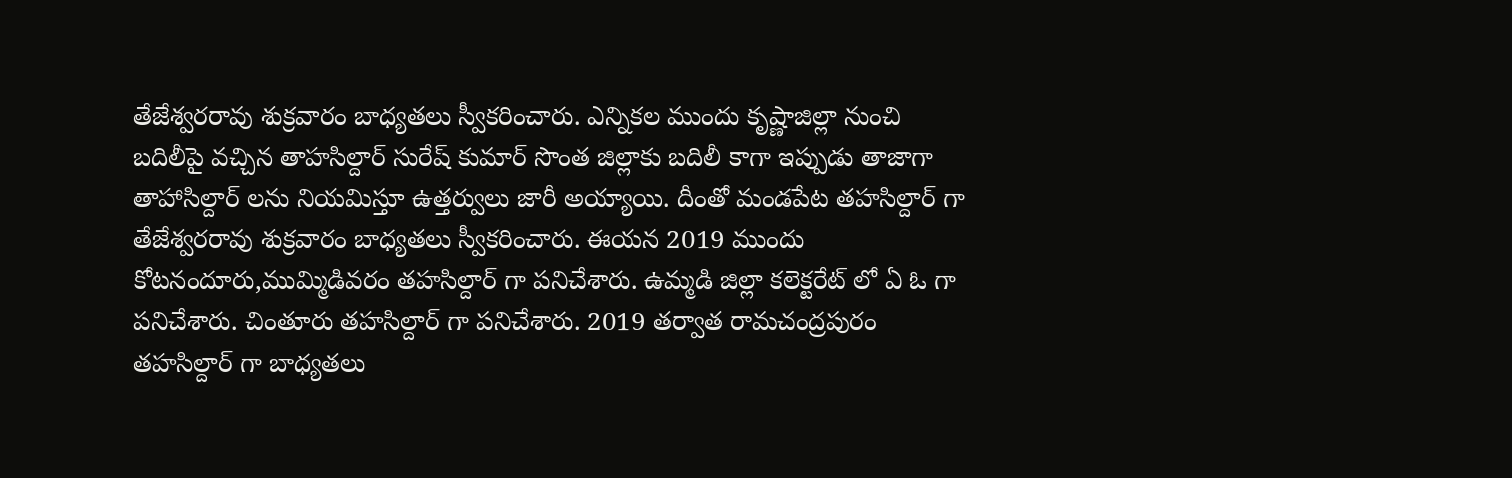తేజేశ్వరరావు శుక్రవారం బాధ్యతలు స్వీకరించారు. ఎన్నికల ముందు కృష్ణాజిల్లా నుంచి బదిలీపై వచ్చిన తాహసిల్దార్ సురేష్ కుమార్ సొంత జిల్లాకు బదిలీ కాగా ఇప్పుడు తాజాగా తాహాసిల్దార్ లను నియమిస్తూ ఉత్తర్వులు జారీ అయ్యాయి. దీంతో మండపేట తహసిల్దార్ గా తేజేశ్వరరావు శుక్రవారం బాధ్యతలు స్వీకరించారు. ఈయన 2019 ముందు కోటనందూరు,ముమ్మిడివరం తహసిల్దార్ గా పనిచేశారు. ఉమ్మడి జిల్లా కలెక్టరేట్ లో ఏ ఓ గా పనిచేశారు. చింతూరు తహసిల్దార్ గా పనిచేశారు. 2019 తర్వాత రామచంద్రపురం తహసిల్దార్ గా బాధ్యతలు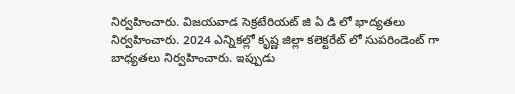నిర్వహించారు. విజయవాడ సెక్రటేరియట్ జి ఏ డి లో భాద్యతలు నిర్వహించారు. 2024 ఎన్నికల్లో కృష్ణ జిల్లా కలెక్టరేట్ లో సుపరిండెంట్ గా బాధ్యతలు నిర్వహించారు. ఇప్పుడు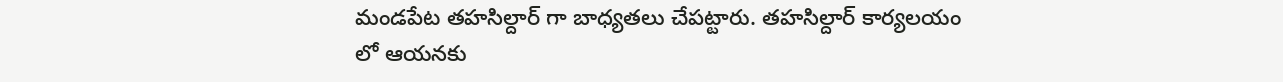మండపేట తహసిల్దార్ గా బాధ్యతలు చేపట్టారు. తహసిల్దార్ కార్యలయం లో ఆయనకు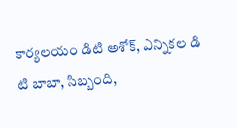కార్యలయం డిటి అశోక్, ఎన్నికల డి టి బాబా, సిబ్బంది,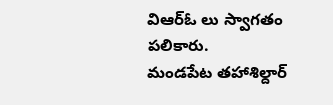విఆర్ఓ లు స్వాగతం పలికారు.
మండపేట తహాశిల్దార్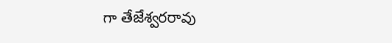గా తేజేశ్వరరావు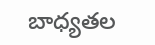బాధ్యతల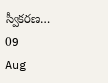స్వీకరణ…
09
Aug